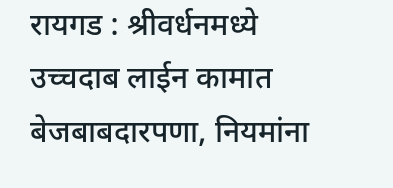रायगड : श्रीवर्धनमध्ये उच्चदाब लाईन कामात बेजबाबदारपणा, नियमांना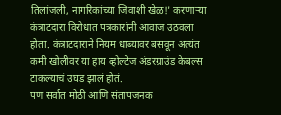तिलांजली, नागरिकांच्या जिवाशी खेळ!' करणाऱ्या कंत्राटदारा विरोधात पत्रकारांनी आवाज उठवला होता. कंत्राटदाराने नियम धाब्यावर बसवून अत्यंत कमी खोलीवर या हाय व्होल्टेज अंडरग्राउंड केबल्स टाकल्याचं उघड झालं होतं.
पण सर्वात मोठी आणि संतापजनक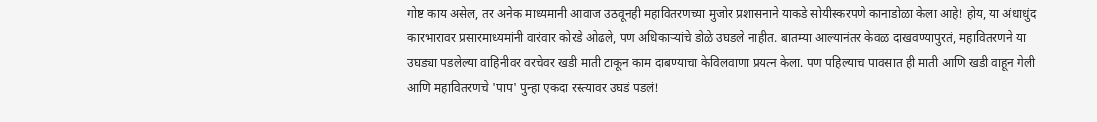गोष्ट काय असेल, तर अनेक माध्यमानी आवाज उठवूनही महावितरणच्या मुजोर प्रशासनाने याकडे सोयीस्करपणे कानाडोळा केला आहे! होय, या अंधाधुंद कारभारावर प्रसारमाध्यमांनी वारंवार कोरडे ओढले, पण अधिकाऱ्यांचे डोळे उघडले नाहीत. बातम्या आल्यानंतर केवळ दाखवण्यापुरतं, महावितरणने या उघड्या पडलेल्या वाहिनीवर वरचेवर खडी माती टाकून काम दाबण्याचा केविलवाणा प्रयत्न केला. पण पहिल्याच पावसात ही माती आणि खडी वाहून गेली आणि महावितरणचे 'पाप' पुन्हा एकदा रस्त्यावर उघडं पडलं!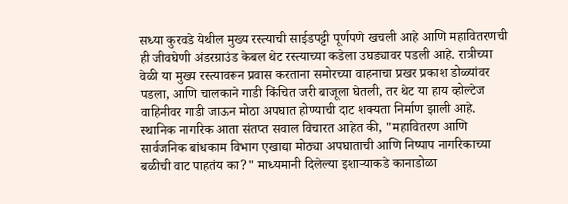सध्या कुरवडे येथील मुख्य रस्त्याची साईडपट्टी पूर्णपणे खचली आहे आणि महावितरणची ही जीवघेणी अंडरग्राउंड केबल थेट रस्त्याच्या कडेला उघड्यावर पडली आहे. रात्रीच्या वेळी या मुख्य रस्त्यावरून प्रवास करताना समोरच्या वाहनाचा प्रखर प्रकाश डोळ्यांवर पडला, आणि चालकाने गाडी किंचित जरी बाजूला घेतली, तर थेट या हाय व्होल्टेज वाहिनीवर गाडी जाऊन मोठा अपघात होण्याची दाट शक्यता निर्माण झाली आहे.
स्थानिक नागरिक आता संतप्त सवाल विचारत आहेत की, "महावितरण आणि सार्वजनिक बांधकाम विभाग एखाद्या मोठ्या अपघाताची आणि निष्पाप नागरिकाच्या बळीची वाट पाहतंय का?" माध्यमानी दिलेल्या इशाऱ्याकडे कानाडोळा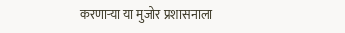करणाऱ्या या मुजोर प्रशासनाला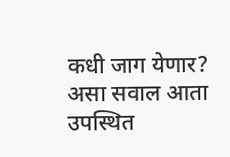कधी जाग येणार? असा सवाल आता उपस्थित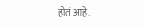होतं आहे.